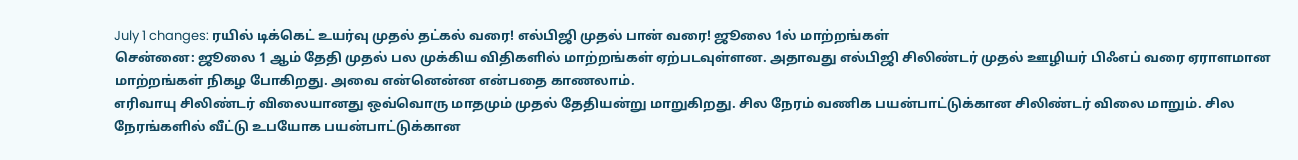July 1 changes: ரயில் டிக்கெட் உயர்வு முதல் தட்கல் வரை! எல்பிஜி முதல் பான் வரை! ஜூலை 1ல் மாற்றங்கள்
சென்னை: ஜூலை 1 ஆம் தேதி முதல் பல முக்கிய விதிகளில் மாற்றங்கள் ஏற்படவுள்ளன. அதாவது எல்பிஜி சிலிண்டர் முதல் ஊழியர் பிஃஎப் வரை ஏராளமான மாற்றங்கள் நிகழ போகிறது. அவை என்னென்ன என்பதை காணலாம்.
எரிவாயு சிலிண்டர் விலையானது ஒவ்வொரு மாதமும் முதல் தேதியன்று மாறுகிறது. சில நேரம் வணிக பயன்பாட்டுக்கான சிலிண்டர் விலை மாறும். சில நேரங்களில் வீட்டு உபயோக பயன்பாட்டுக்கான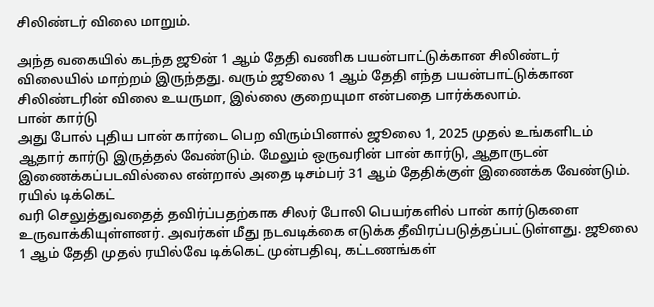சிலிண்டர் விலை மாறும்.

அந்த வகையில் கடந்த ஜூன் 1 ஆம் தேதி வணிக பயன்பாட்டுக்கான சிலிண்டர் விலையில் மாற்றம் இருந்தது. வரும் ஜூலை 1 ஆம் தேதி எந்த பயன்பாட்டுக்கான சிலிண்டரின் விலை உயருமா, இல்லை குறையுமா என்பதை பார்க்கலாம்.
பான் கார்டு
அது போல் புதிய பான் கார்டை பெற விரும்பினால் ஜூலை 1, 2025 முதல் உங்களிடம் ஆதார் கார்டு இருத்தல் வேண்டும். மேலும் ஒருவரின் பான் கார்டு, ஆதாருடன் இணைக்கப்படவில்லை என்றால் அதை டிசம்பர் 31 ஆம் தேதிக்குள் இணைக்க வேண்டும்.
ரயில் டிக்கெட்
வரி செலுத்துவதைத் தவிர்ப்பதற்காக சிலர் போலி பெயர்களில் பான் கார்டுகளை உருவாக்கியுள்ளனர். அவர்கள் மீது நடவடிக்கை எடுக்க தீவிரப்படுத்தப்பட்டுள்ளது. ஜூலை 1 ஆம் தேதி முதல் ரயில்வே டிக்கெட் முன்பதிவு, கட்டணங்கள்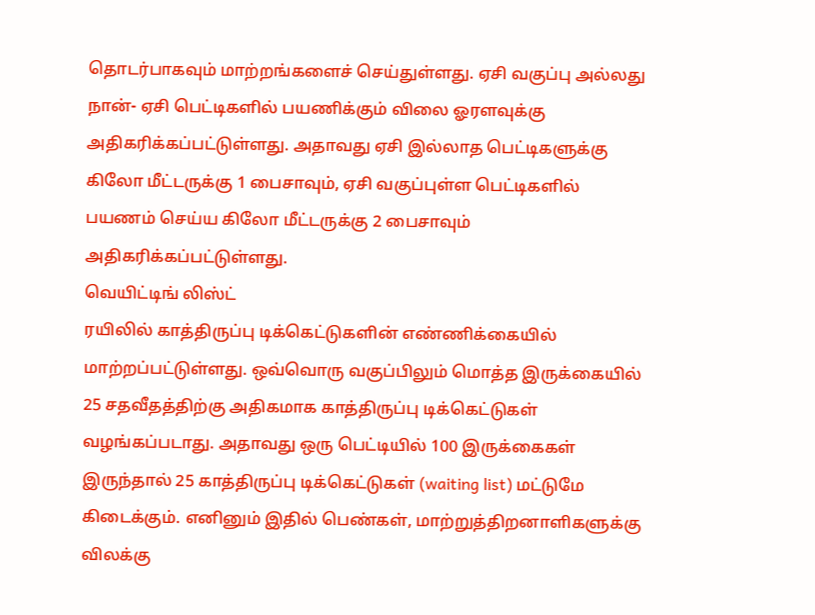தொடர்பாகவும் மாற்றங்களைச் செய்துள்ளது. ஏசி வகுப்பு அல்லது நான்- ஏசி பெட்டிகளில் பயணிக்கும் விலை ஓரளவுக்கு அதிகரிக்கப்பட்டுள்ளது. அதாவது ஏசி இல்லாத பெட்டிகளுக்கு கிலோ மீட்டருக்கு 1 பைசாவும், ஏசி வகுப்புள்ள பெட்டிகளில் பயணம் செய்ய கிலோ மீட்டருக்கு 2 பைசாவும் அதிகரிக்கப்பட்டுள்ளது.
வெயிட்டிங் லிஸ்ட்
ரயிலில் காத்திருப்பு டிக்கெட்டுகளின் எண்ணிக்கையில் மாற்றப்பட்டுள்ளது. ஒவ்வொரு வகுப்பிலும் மொத்த இருக்கையில் 25 சதவீதத்திற்கு அதிகமாக காத்திருப்பு டிக்கெட்டுகள் வழங்கப்படாது. அதாவது ஒரு பெட்டியில் 100 இருக்கைகள் இருந்தால் 25 காத்திருப்பு டிக்கெட்டுகள் (waiting list) மட்டுமே கிடைக்கும். எனினும் இதில் பெண்கள், மாற்றுத்திறனாளிகளுக்கு விலக்கு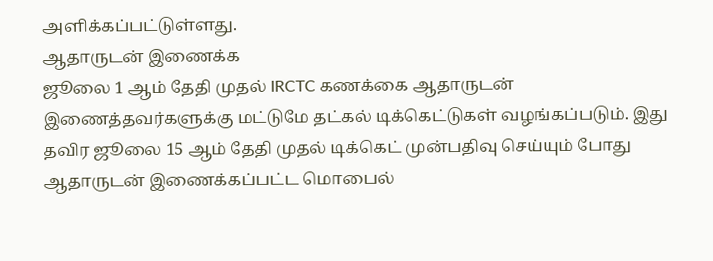அளிக்கப்பட்டுள்ளது.
ஆதாருடன் இணைக்க
ஜூலை 1 ஆம் தேதி முதல் IRCTC கணக்கை ஆதாருடன் இணைத்தவர்களுக்கு மட்டுமே தட்கல் டிக்கெட்டுகள் வழங்கப்படும். இது தவிர ஜூலை 15 ஆம் தேதி முதல் டிக்கெட் முன்பதிவு செய்யும் போது ஆதாருடன் இணைக்கப்பட்ட மொபைல்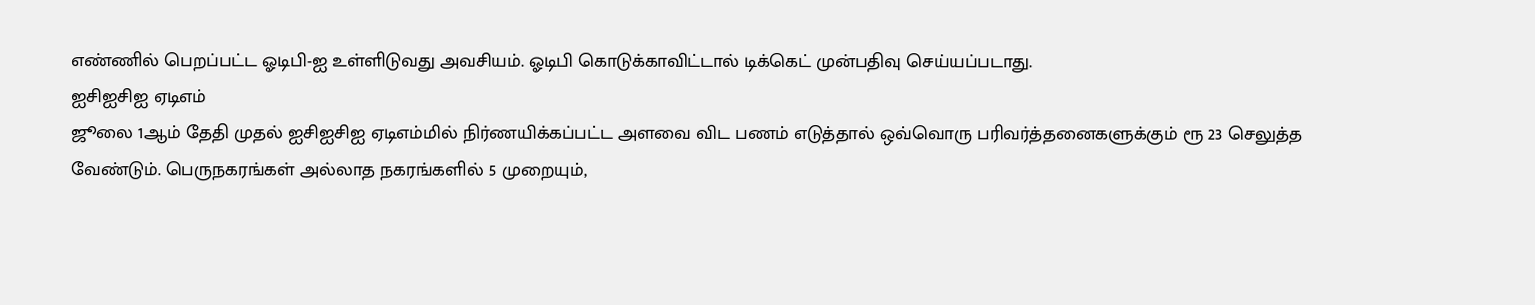எண்ணில் பெறப்பட்ட ஓடிபி-ஐ உள்ளிடுவது அவசியம். ஓடிபி கொடுக்காவிட்டால் டிக்கெட் முன்பதிவு செய்யப்படாது.
ஐசிஐசிஐ ஏடிஎம்
ஜூலை 1ஆம் தேதி முதல் ஐசிஐசிஐ ஏடிஎம்மில் நிர்ணயிக்கப்பட்ட அளவை விட பணம் எடுத்தால் ஒவ்வொரு பரிவர்த்தனைகளுக்கும் ரூ 23 செலுத்த வேண்டும். பெருநகரங்கள் அல்லாத நகரங்களில் 5 முறையும்,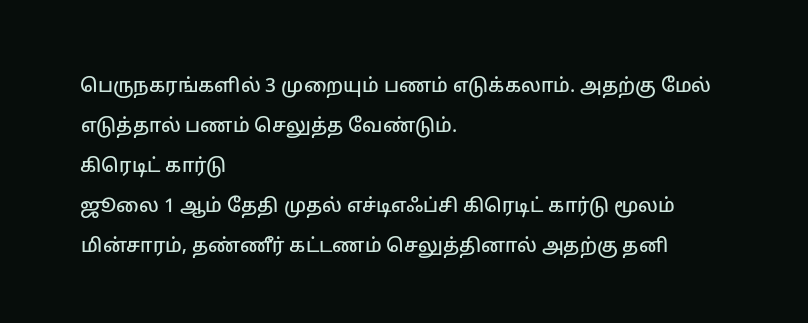பெருநகரங்களில் 3 முறையும் பணம் எடுக்கலாம். அதற்கு மேல் எடுத்தால் பணம் செலுத்த வேண்டும்.
கிரெடிட் கார்டு
ஜூலை 1 ஆம் தேதி முதல் எச்டிஎஃப்சி கிரெடிட் கார்டு மூலம் மின்சாரம், தண்ணீர் கட்டணம் செலுத்தினால் அதற்கு தனி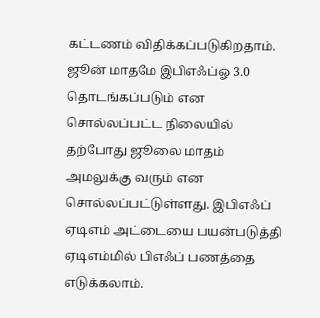கட்டணம் விதிக்கப்படுகிறதாம். ஜூன் மாதமே இபிஎஃப்ஓ 3.0 தொடங்கப்படும் என சொல்லப்பட்ட நிலையில் தற்போது ஜூலை மாதம் அமலுக்கு வரும் என சொல்லப்பட்டுள்ளது. இபிஎஃப் ஏடிஎம் அட்டையை பயன்படுத்தி ஏடிஎம்மில் பிஎஃப் பணத்தை எடுக்கலாம்.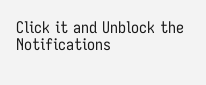Click it and Unblock the Notifications